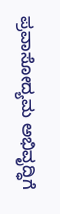ಪ್ರವಾಸೋದ್ಯಮ ಅಭಿವೃದ್ಧಿಗೆ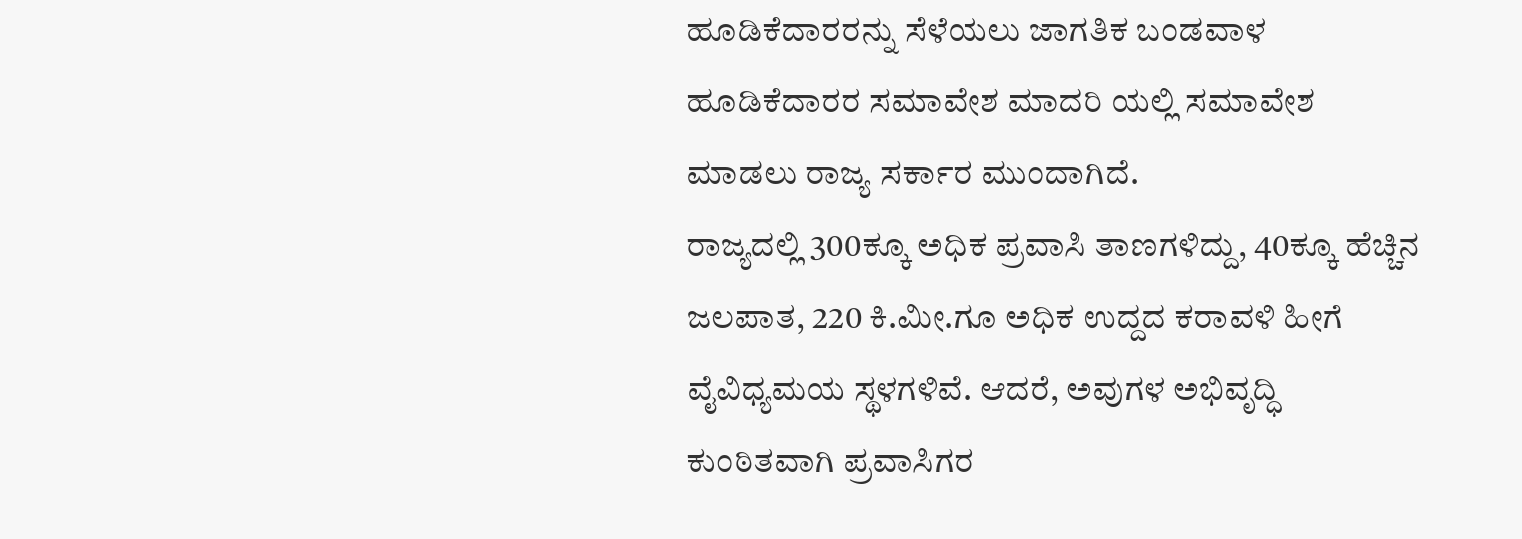ಹೂಡಿಕೆದಾರರನ್ನು ಸೆಳೆಯಲು ಜಾಗತಿಕ ಬಂಡವಾಳ ಹೂಡಿಕೆದಾರರ ಸಮಾವೇಶ ಮಾದರಿ ಯಲ್ಲಿ ಸಮಾವೇಶ ಮಾಡಲು ರಾಜ್ಯ ಸರ್ಕಾರ ಮುಂದಾಗಿದೆ.
ರಾಜ್ಯದಲ್ಲಿ 300ಕ್ಕೂ ಅಧಿಕ ಪ್ರವಾಸಿ ತಾಣಗಳಿದ್ದು, 40ಕ್ಕೂ ಹೆಚ್ಚಿನ ಜಲಪಾತ, 220 ಕಿ.ಮೀ.ಗೂ ಅಧಿಕ ಉದ್ದದ ಕರಾವಳಿ ಹೀಗೆ ವೈವಿಧ್ಯಮಯ ಸ್ಥಳಗಳಿವೆ. ಆದರೆ, ಅವುಗಳ ಅಭಿವೃದ್ಧಿ ಕುಂಠಿತವಾಗಿ ಪ್ರವಾಸಿಗರ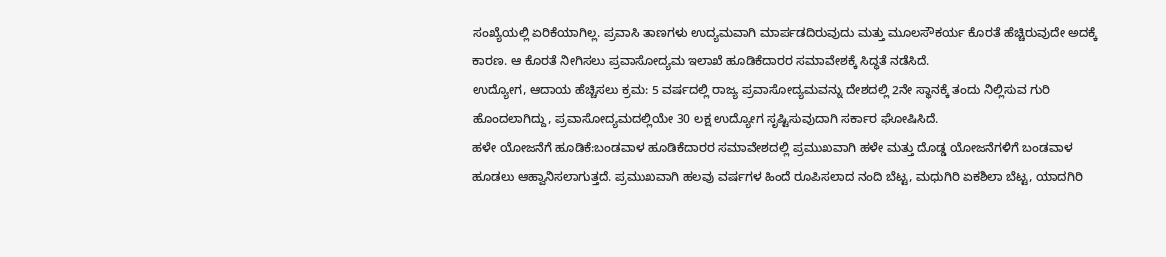ಸಂಖ್ಯೆಯಲ್ಲಿ ಏರಿಕೆಯಾಗಿಲ್ಲ. ಪ್ರವಾಸಿ ತಾಣಗಳು ಉದ್ಯಮವಾಗಿ ಮಾರ್ಪಡದಿರುವುದು ಮತ್ತು ಮೂಲಸೌಕರ್ಯ ಕೊರತೆ ಹೆಚ್ಚಿರುವುದೇ ಅದಕ್ಕೆ ಕಾರಣ. ಆ ಕೊರತೆ ನೀಗಿಸಲು ಪ್ರವಾಸೋದ್ಯಮ ಇಲಾಖೆ ಹೂಡಿಕೆದಾರರ ಸಮಾವೇಶಕ್ಕೆ ಸಿದ್ಧತೆ ನಡೆಸಿದೆ.
ಉದ್ಯೋಗ, ಆದಾಯ ಹೆಚ್ಚಿಸಲು ಕ್ರಮ: 5 ವರ್ಷದಲ್ಲಿ ರಾಜ್ಯ ಪ್ರವಾಸೋದ್ಯಮವನ್ನು ದೇಶದಲ್ಲಿ 2ನೇ ಸ್ಥಾನಕ್ಕೆ ತಂದು ನಿಲ್ಲಿಸುವ ಗುರಿ ಹೊಂದಲಾಗಿದ್ದು, ಪ್ರವಾಸೋದ್ಯಮದಲ್ಲಿಯೇ 30 ಲಕ್ಷ ಉದ್ಯೋಗ ಸೃಷ್ಟಿಸುವುದಾಗಿ ಸರ್ಕಾರ ಘೋಷಿಸಿದೆ.
ಹಳೇ ಯೋಜನೆಗೆ ಹೂಡಿಕೆ:ಬಂಡವಾಳ ಹೂಡಿಕೆದಾರರ ಸಮಾವೇಶದಲ್ಲಿ ಪ್ರಮುಖವಾಗಿ ಹಳೇ ಮತ್ತು ದೊಡ್ಡ ಯೋಜನೆಗಳಿಗೆ ಬಂಡವಾಳ ಹೂಡಲು ಆಹ್ವಾನಿಸಲಾಗುತ್ತದೆ. ಪ್ರಮುಖವಾಗಿ ಹಲವು ವರ್ಷಗಳ ಹಿಂದೆ ರೂಪಿಸಲಾದ ನಂದಿ ಬೆಟ್ಟ, ಮಧುಗಿರಿ ಏಕಶಿಲಾ ಬೆಟ್ಟ, ಯಾದಗಿರಿ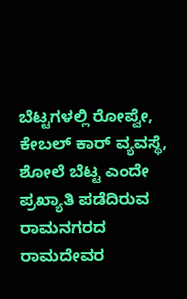ಬೆಟ್ಟಗಳಲ್ಲಿ ರೋಪ್ವೇ, ಕೇಬಲ್ ಕಾರ್ ವ್ಯವಸ್ಥೆ, ಶೋಲೆ ಬೆಟ್ಟ ಎಂದೇ ಪ್ರಖ್ಯಾತಿ ಪಡೆದಿರುವ ರಾಮನಗರದ ರಾಮದೇವರ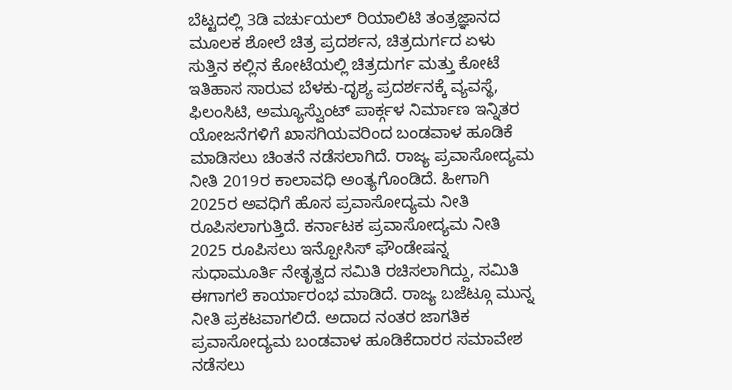ಬೆಟ್ಟದಲ್ಲಿ 3ಡಿ ವರ್ಚುಯಲ್ ರಿಯಾಲಿಟಿ ತಂತ್ರಜ್ಞಾನದ ಮೂಲಕ ಶೋಲೆ ಚಿತ್ರ ಪ್ರದರ್ಶನ, ಚಿತ್ರದುರ್ಗದ ಏಳು ಸುತ್ತಿನ ಕಲ್ಲಿನ ಕೋಟೆಯಲ್ಲಿ ಚಿತ್ರದುರ್ಗ ಮತ್ತು ಕೋಟೆ ಇತಿಹಾಸ ಸಾರುವ ಬೆಳಕು-ದೃಶ್ಯ ಪ್ರದರ್ಶನಕ್ಕೆ ವ್ಯವಸ್ಥೆ, ಫಿಲಂಸಿಟಿ, ಅಮ್ಯೂಸ್ವೆುಂಟ್ ಪಾರ್ಕ್ಗಳ ನಿರ್ಮಾಣ ಇನ್ನಿತರ ಯೋಜನೆಗಳಿಗೆ ಖಾಸಗಿಯವರಿಂದ ಬಂಡವಾಳ ಹೂಡಿಕೆ ಮಾಡಿಸಲು ಚಿಂತನೆ ನಡೆಸಲಾಗಿದೆ. ರಾಜ್ಯ ಪ್ರವಾಸೋದ್ಯಮ ನೀತಿ 2019ರ ಕಾಲಾವಧಿ ಅಂತ್ಯಗೊಂಡಿದೆ. ಹೀಗಾಗಿ 2025ರ ಅವಧಿಗೆ ಹೊಸ ಪ್ರವಾಸೋದ್ಯಮ ನೀತಿ ರೂಪಿಸಲಾಗುತ್ತಿದೆ. ಕರ್ನಾಟಕ ಪ್ರವಾಸೋದ್ಯಮ ನೀತಿ 2025 ರೂಪಿಸಲು ಇನ್ಪೋಸಿಸ್ ಫೌಂಡೇಷನ್ನ ಸುಧಾಮೂರ್ತಿ ನೇತೃತ್ವದ ಸಮಿತಿ ರಚಿಸಲಾಗಿದ್ದು, ಸಮಿತಿ ಈಗಾಗಲೆ ಕಾರ್ಯಾರಂಭ ಮಾಡಿದೆ. ರಾಜ್ಯ ಬಜೆಟ್ಗೂ ಮುನ್ನ ನೀತಿ ಪ್ರಕಟವಾಗಲಿದೆ. ಅದಾದ ನಂತರ ಜಾಗತಿಕ ಪ್ರವಾಸೋದ್ಯಮ ಬಂಡವಾಳ ಹೂಡಿಕೆದಾರರ ಸಮಾವೇಶ ನಡೆಸಲು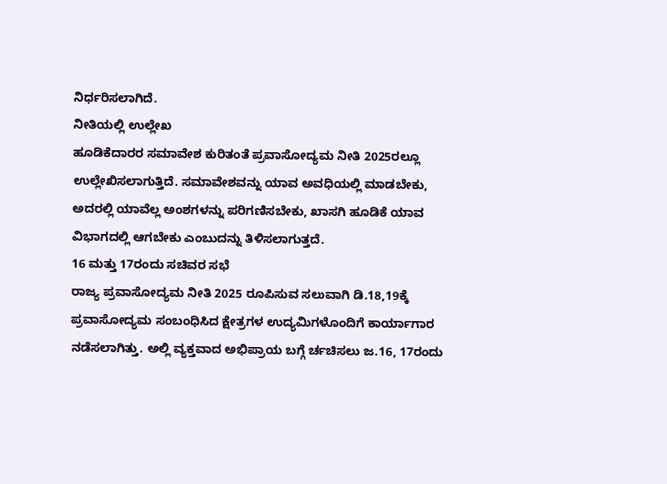ನಿರ್ಧರಿಸಲಾಗಿದೆ.
ನೀತಿಯಲ್ಲಿ ಉಲ್ಲೇಖ
ಹೂಡಿಕೆದಾರರ ಸಮಾವೇಶ ಕುರಿತಂತೆ ಪ್ರವಾಸೋದ್ಯಮ ನೀತಿ 2025ರಲ್ಲೂ ಉಲ್ಲೇಖಿಸಲಾಗುತ್ತಿದೆ. ಸಮಾವೇಶವನ್ನು ಯಾವ ಅವಧಿಯಲ್ಲಿ ಮಾಡಬೇಕು, ಅದರಲ್ಲಿ ಯಾವೆಲ್ಲ ಅಂಶಗಳನ್ನು ಪರಿಗಣಿಸಬೇಕು, ಖಾಸಗಿ ಹೂಡಿಕೆ ಯಾವ ವಿಭಾಗದಲ್ಲಿ ಆಗಬೇಕು ಎಂಬುದನ್ನು ತಿಳಿಸಲಾಗುತ್ತದೆ.
16 ಮತ್ತು 17ರಂದು ಸಚಿವರ ಸಭೆ
ರಾಜ್ಯ ಪ್ರವಾಸೋದ್ಯಮ ನೀತಿ 2025 ರೂಪಿಸುವ ಸಲುವಾಗಿ ಡಿ.18,19ಕ್ಕೆ ಪ್ರವಾಸೋದ್ಯಮ ಸಂಬಂಧಿಸಿದ ಕ್ಷೇತ್ರಗಳ ಉದ್ಯಮಿಗಳೊಂದಿಗೆ ಕಾರ್ಯಾಗಾರ ನಡೆಸಲಾಗಿತ್ತು. ಅಲ್ಲಿ ವ್ಯಕ್ತವಾದ ಅಭಿಪ್ರಾಯ ಬಗ್ಗೆ ರ್ಚಚಿಸಲು ಜ.16, 17ರಂದು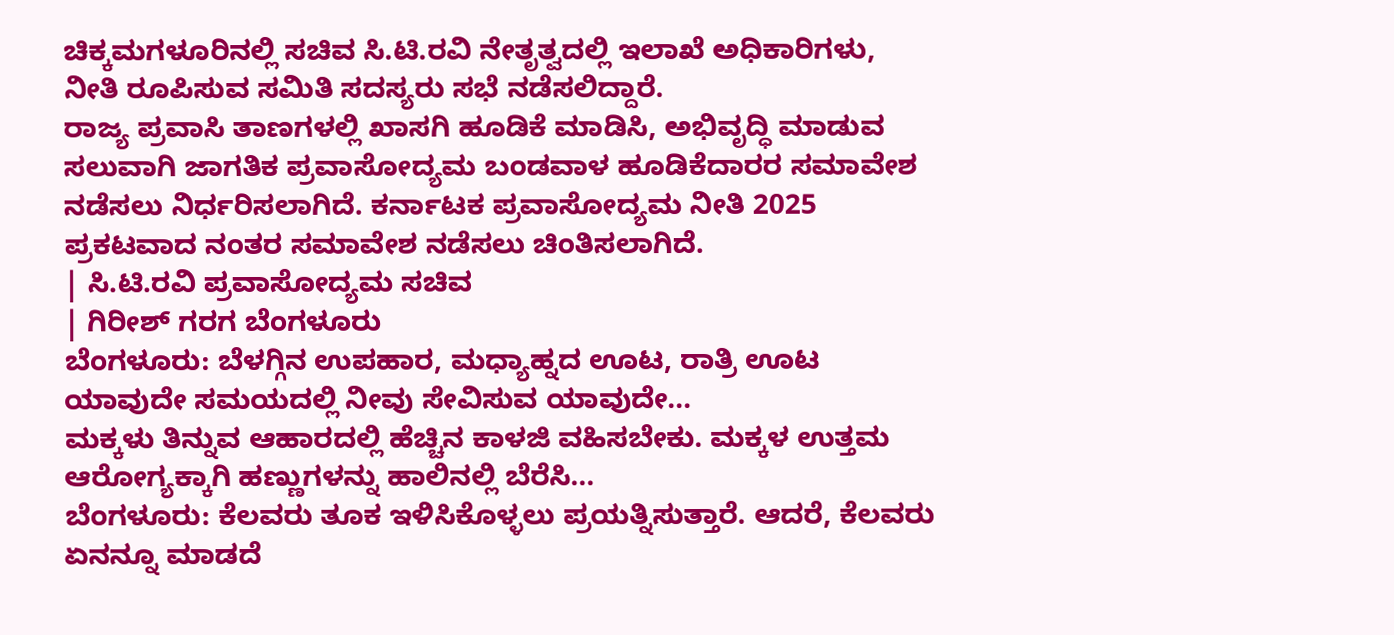ಚಿಕ್ಕಮಗಳೂರಿನಲ್ಲಿ ಸಚಿವ ಸಿ.ಟಿ.ರವಿ ನೇತೃತ್ವದಲ್ಲಿ ಇಲಾಖೆ ಅಧಿಕಾರಿಗಳು, ನೀತಿ ರೂಪಿಸುವ ಸಮಿತಿ ಸದಸ್ಯರು ಸಭೆ ನಡೆಸಲಿದ್ದಾರೆ.
ರಾಜ್ಯ ಪ್ರವಾಸಿ ತಾಣಗಳಲ್ಲಿ ಖಾಸಗಿ ಹೂಡಿಕೆ ಮಾಡಿಸಿ, ಅಭಿವೃದ್ಧಿ ಮಾಡುವ ಸಲುವಾಗಿ ಜಾಗತಿಕ ಪ್ರವಾಸೋದ್ಯಮ ಬಂಡವಾಳ ಹೂಡಿಕೆದಾರರ ಸಮಾವೇಶ ನಡೆಸಲು ನಿರ್ಧರಿಸಲಾಗಿದೆ. ಕರ್ನಾಟಕ ಪ್ರವಾಸೋದ್ಯಮ ನೀತಿ 2025 ಪ್ರಕಟವಾದ ನಂತರ ಸಮಾವೇಶ ನಡೆಸಲು ಚಿಂತಿಸಲಾಗಿದೆ.
| ಸಿ.ಟಿ.ರವಿ ಪ್ರವಾಸೋದ್ಯಮ ಸಚಿವ
| ಗಿರೀಶ್ ಗರಗ ಬೆಂಗಳೂರು
ಬೆಂಗಳೂರು: ಬೆಳಗ್ಗಿನ ಉಪಹಾರ, ಮಧ್ಯಾಹ್ನದ ಊಟ, ರಾತ್ರಿ ಊಟ ಯಾವುದೇ ಸಮಯದಲ್ಲಿ ನೀವು ಸೇವಿಸುವ ಯಾವುದೇ…
ಮಕ್ಕಳು ತಿನ್ನುವ ಆಹಾರದಲ್ಲಿ ಹೆಚ್ಚಿನ ಕಾಳಜಿ ವಹಿಸಬೇಕು. ಮಕ್ಕಳ ಉತ್ತಮ ಆರೋಗ್ಯಕ್ಕಾಗಿ ಹಣ್ಣುಗಳನ್ನು ಹಾಲಿನಲ್ಲಿ ಬೆರೆಸಿ…
ಬೆಂಗಳೂರು: ಕೆಲವರು ತೂಕ ಇಳಿಸಿಕೊಳ್ಳಲು ಪ್ರಯತ್ನಿಸುತ್ತಾರೆ. ಆದರೆ, ಕೆಲವರು ಏನನ್ನೂ ಮಾಡದೆ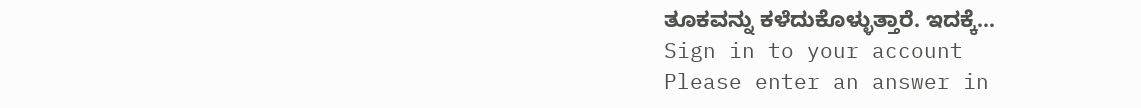ತೂಕವನ್ನು ಕಳೆದುಕೊಳ್ಳುತ್ತಾರೆ. ಇದಕ್ಕೆ…
Sign in to your account
Please enter an answer in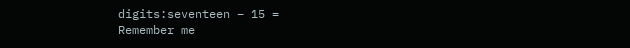digits:seventeen − 15 =
Remember me